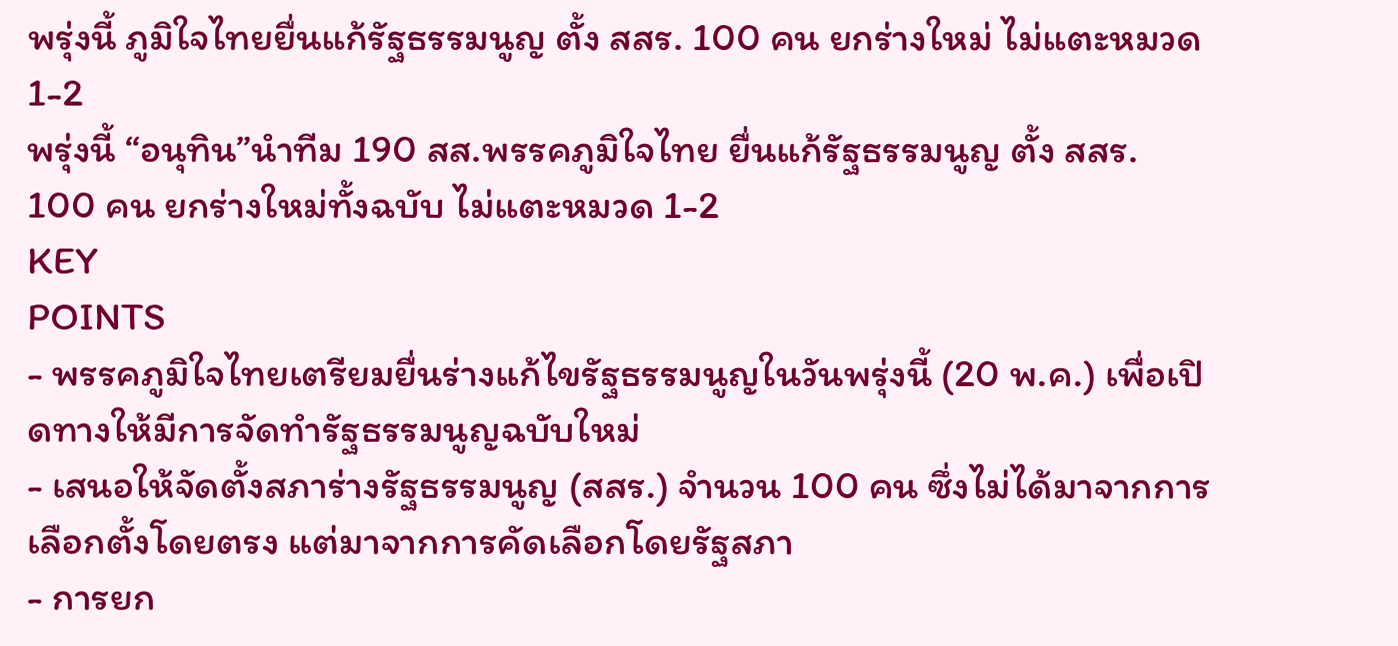พรุ่งนี้ ภูมิใจไทยยื่นแก้รัฐธรรมนูญ ตั้ง สสร. 100 คน ยกร่างใหม่ ไม่แตะหมวด 1-2
พรุ่งนี้ “อนุทิน”นำทีม 190 สส.พรรคภูมิใจไทย ยื่นแก้รัฐธรรมนูญ ตั้ง สสร. 100 คน ยกร่างใหม่ทั้งฉบับ ไม่แตะหมวด 1-2
KEY
POINTS
- พรรคภูมิใจไทยเตรียมยื่นร่างแก้ไขรัฐธรรมนูญในวันพรุ่งนี้ (20 พ.ค.) เพื่อเปิดทางให้มีการจัดทำรัฐธรรมนูญฉบับใหม่
- เสนอให้จัดตั้งสภาร่างรัฐธรรมนูญ (สสร.) จำนวน 100 คน ซึ่งไม่ได้มาจากการเลือกตั้งโดยตรง แต่มาจากการคัดเลือกโดยรัฐสภา
- การยก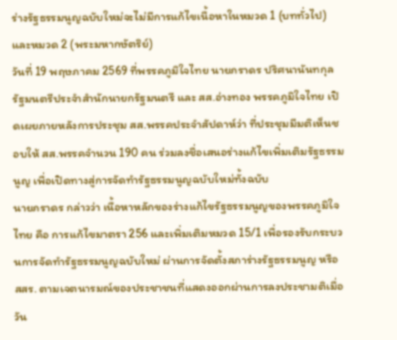ร่างรัฐธรรมนูญฉบับใหม่จะไม่มีการแก้ไขเนื้อหาในหมวด 1 (บททั่วไป) และหมวด 2 (พระมหากษัตริย์)
วันที่ 19 พฤษภาคม 2569 ที่พรรคภูมิใจไทย นายภราดร ปริศนานันทกุล รัฐมนตรีประจำสำนักนายกรัฐมนตรี และ สส.อ่างทอง พรรคภูมิใจไทย เปิดเผยภายหลังการประชุม สส.พรรคประจำสัปดาห์ว่า ที่ประชุมมีมติเห็นชอบให้ สส.พรรคจำนวน 190 คน ร่วมลงชื่อเสนอร่างแก้ไขเพิ่มเติมรัฐธรรมนูญ เพื่อเปิดทางสู่การจัดทำรัฐธรรมนูญฉบับใหม่ทั้งฉบับ
นายภราดร กล่าวว่า เนื้อหาหลักของร่างแก้ไขรัฐธรรมนูญของพรรคภูมิใจไทย คือ การแก้ไขมาตรา 256 และเพิ่มเติมหมวด 15/1 เพื่อรองรับกระบวนการจัดทำรัฐธรรมนูญฉบับใหม่ ผ่านการจัดตั้งสภาร่างรัฐธรรมนูญ หรือ สสร. ตามเจตนารมณ์ของประชาชนที่แสดงออกผ่านการลงประชามติเมื่อวัน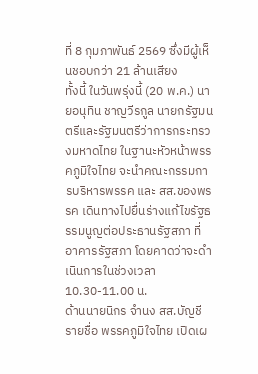ที่ 8 กุมภาพันธ์ 2569 ซึ่งมีผู้เห็นชอบกว่า 21 ล้านเสียง
ทั้งนี้ ในวันพรุ่งนี้ (20 พ.ค.) นายอนุทิน ชาญวีรกูล นายกรัฐมนตรีและรัฐมนตรีว่าการกระทรวงมหาดไทย ในฐานะหัวหน้าพรรคภูมิใจไทย จะนำคณะกรรมการบริหารพรรค และ สส.ของพรรค เดินทางไปยื่นร่างแก้ไขรัฐธรรมนูญต่อประธานรัฐสภา ที่อาคารรัฐสภา โดยคาดว่าจะดำเนินการในช่วงเวลา 10.30-11.00 น.
ด้านนายนิกร จำนง สส.บัญชีรายชื่อ พรรคภูมิใจไทย เปิดเผ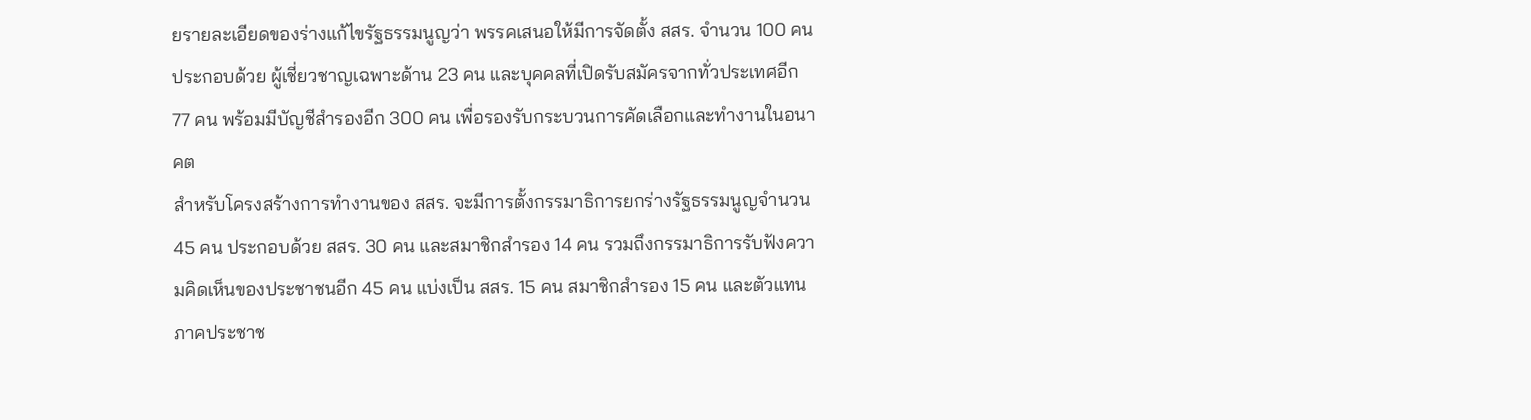ยรายละเอียดของร่างแก้ไขรัฐธรรมนูญว่า พรรคเสนอให้มีการจัดตั้ง สสร. จำนวน 100 คน ประกอบด้วย ผู้เชี่ยวชาญเฉพาะด้าน 23 คน และบุคคลที่เปิดรับสมัครจากทั่วประเทศอีก 77 คน พร้อมมีบัญชีสำรองอีก 300 คน เพื่อรองรับกระบวนการคัดเลือกและทำงานในอนาคต
สำหรับโครงสร้างการทำงานของ สสร. จะมีการตั้งกรรมาธิการยกร่างรัฐธรรมนูญจำนวน 45 คน ประกอบด้วย สสร. 30 คน และสมาชิกสำรอง 14 คน รวมถึงกรรมาธิการรับฟังความคิดเห็นของประชาชนอีก 45 คน แบ่งเป็น สสร. 15 คน สมาชิกสำรอง 15 คน และตัวแทนภาคประชาช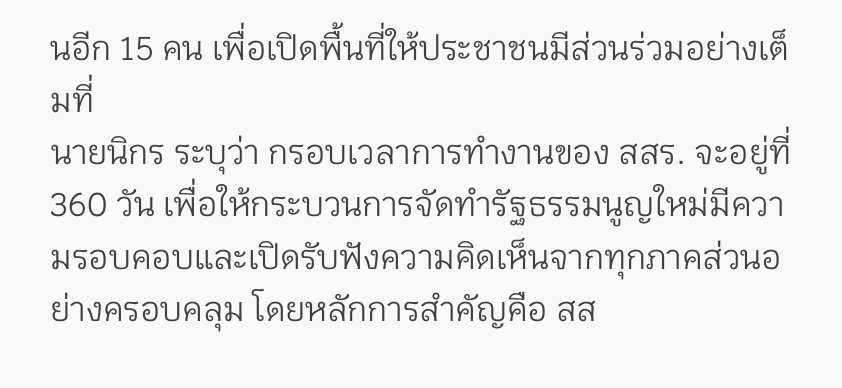นอีก 15 คน เพื่อเปิดพื้นที่ให้ประชาชนมีส่วนร่วมอย่างเต็มที่
นายนิกร ระบุว่า กรอบเวลาการทำงานของ สสร. จะอยู่ที่ 360 วัน เพื่อให้กระบวนการจัดทำรัฐธรรมนูญใหม่มีความรอบคอบและเปิดรับฟังความคิดเห็นจากทุกภาคส่วนอย่างครอบคลุม โดยหลักการสำคัญคือ สส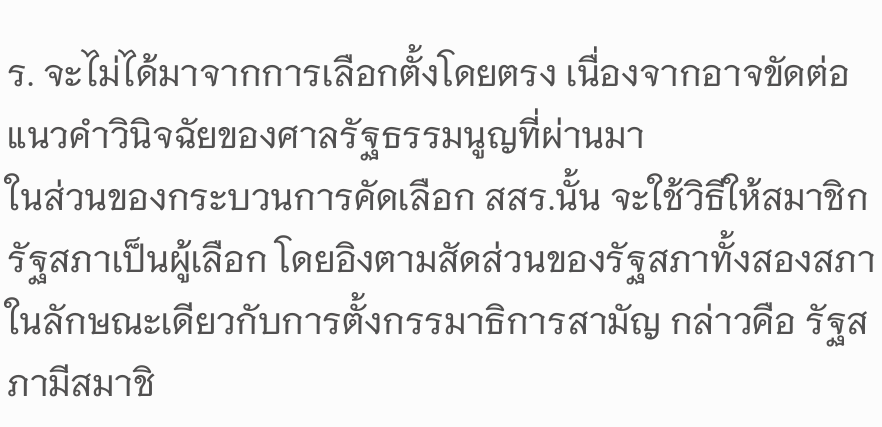ร. จะไม่ได้มาจากการเลือกตั้งโดยตรง เนื่องจากอาจขัดต่อแนวคำวินิจฉัยของศาลรัฐธรรมนูญที่ผ่านมา
ในส่วนของกระบวนการคัดเลือก สสร.นั้น จะใช้วิธีให้สมาชิกรัฐสภาเป็นผู้เลือก โดยอิงตามสัดส่วนของรัฐสภาทั้งสองสภา ในลักษณะเดียวกับการตั้งกรรมาธิการสามัญ กล่าวคือ รัฐสภามีสมาชิ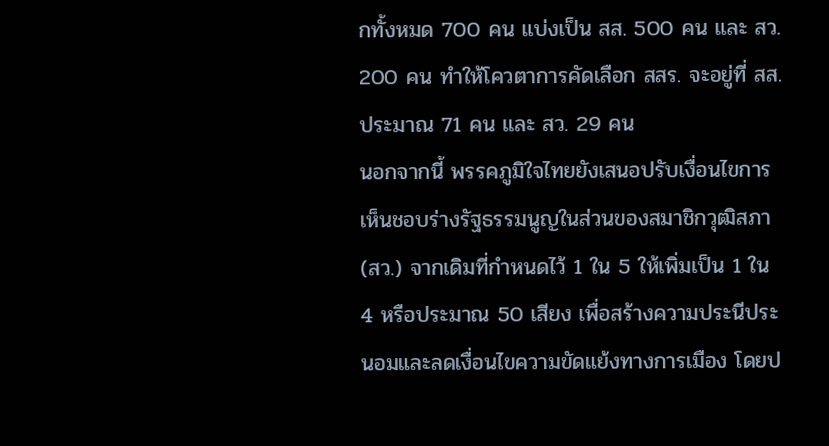กทั้งหมด 700 คน แบ่งเป็น สส. 500 คน และ สว. 200 คน ทำให้โควตาการคัดเลือก สสร. จะอยู่ที่ สส. ประมาณ 71 คน และ สว. 29 คน
นอกจากนี้ พรรคภูมิใจไทยยังเสนอปรับเงื่อนไขการเห็นชอบร่างรัฐธรรมนูญในส่วนของสมาชิกวุฒิสภา (สว.) จากเดิมที่กำหนดไว้ 1 ใน 5 ให้เพิ่มเป็น 1 ใน 4 หรือประมาณ 50 เสียง เพื่อสร้างความประนีประนอมและลดเงื่อนไขความขัดแย้งทางการเมือง โดยป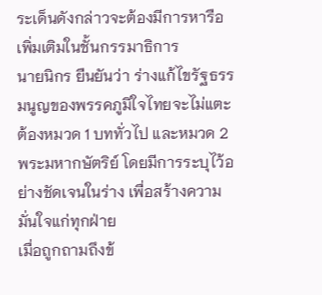ระเด็นดังกล่าวจะต้องมีการหารือเพิ่มเติมในชั้นกรรมาธิการ
นายนิกร ยืนยันว่า ร่างแก้ไขรัฐธรรมนูญของพรรคภูมิใจไทยจะไม่แตะต้องหมวด 1 บททั่วไป และหมวด 2 พระมหากษัตริย์ โดยมีการระบุไว้อย่างชัดเจนในร่าง เพื่อสร้างความมั่นใจแก่ทุกฝ่าย
เมื่อถูกถามถึงข้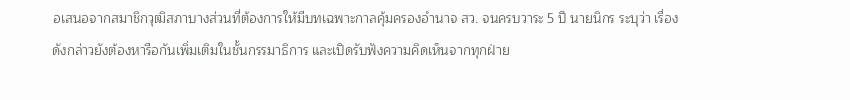อเสนอจากสมาชิกวุฒิสภาบางส่วนที่ต้องการให้มีบทเฉพาะกาลคุ้มครองอำนาจ สว. จนครบวาระ 5 ปี นายนิกร ระบุว่า เรื่องดังกล่าวยังต้องหารือกันเพิ่มเติมในชั้นกรรมาธิการ และเปิดรับฟังความคิดเห็นจากทุกฝ่าย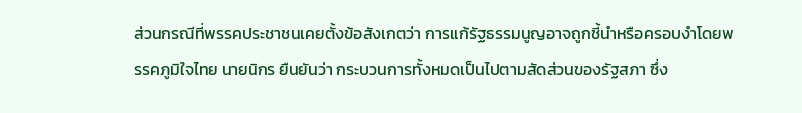ส่วนกรณีที่พรรคประชาชนเคยตั้งข้อสังเกตว่า การแก้รัฐธรรมนูญอาจถูกชี้นำหรือครอบงำโดยพรรคภูมิใจไทย นายนิกร ยืนยันว่า กระบวนการทั้งหมดเป็นไปตามสัดส่วนของรัฐสภา ซึ่ง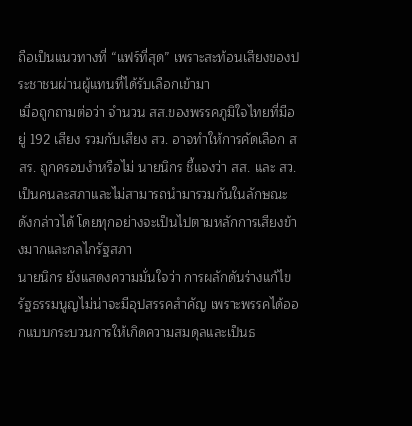ถือเป็นแนวทางที่ “แฟร์ที่สุด” เพราะสะท้อนเสียงของประชาชนผ่านผู้แทนที่ได้รับเลือกเข้ามา
เมื่อถูกถามต่อว่า จำนวน สส.ของพรรคภูมิใจไทยที่มีอยู่ 192 เสียง รวมกับเสียง สว. อาจทำให้การคัดเลือก สสร. ถูกครอบงำหรือไม่ นายนิกร ชี้แจงว่า สส. และ สว. เป็นคนละสภาและไม่สามารถนำมารวมกันในลักษณะดังกล่าวได้ โดยทุกอย่างจะเป็นไปตามหลักการเสียงข้างมากและกลไกรัฐสภา
นายนิกร ยังแสดงความมั่นใจว่า การผลักดันร่างแก้ไขรัฐธรรมนูญไม่น่าจะมีอุปสรรคสำคัญ เพราะพรรคได้ออกแบบกระบวนการให้เกิดความสมดุลและเป็นธ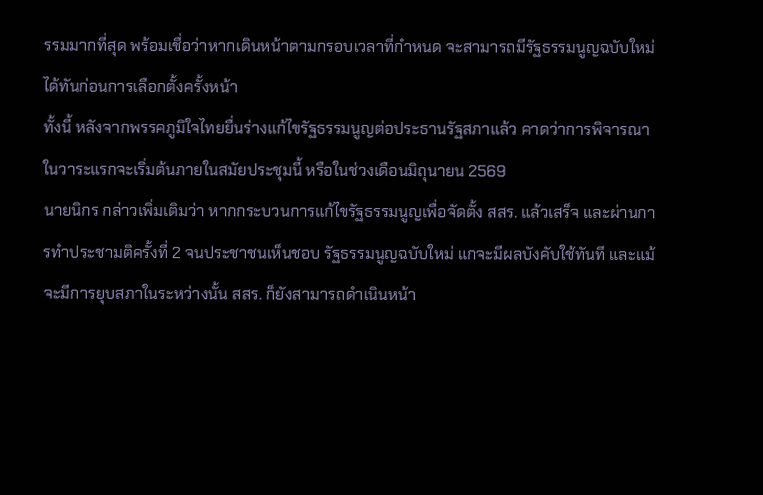รรมมากที่สุด พร้อมเชื่อว่าหากเดินหน้าตามกรอบเวลาที่กำหนด จะสามารถมีรัฐธรรมนูญฉบับใหม่ได้ทันก่อนการเลือกตั้งครั้งหน้า
ทั้งนี้ หลังจากพรรคภูมิใจไทยยื่นร่างแก้ไขรัฐธรรมนูญต่อประธานรัฐสภาแล้ว คาดว่าการพิจารณาในวาระแรกจะเริ่มต้นภายในสมัยประชุมนี้ หรือในช่วงเดือนมิถุนายน 2569
นายนิกร กล่าวเพิ่มเติมว่า หากกระบวนการแก้ไขรัฐธรรมนูญเพื่อจัดตั้ง สสร. แล้วเสร็จ และผ่านการทำประชามติครั้งที่ 2 จนประชาชนเห็นชอบ รัฐธรรมนูญฉบับใหม่ แกจะมีผลบังคับใช้ทันที และแม้จะมีการยุบสภาในระหว่างนั้น สสร. ก็ยังสามารถดำเนินหน้า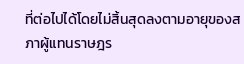ที่ต่อไปได้โดยไม่สิ้นสุดลงตามอายุของสภาผู้แทนราษฎร